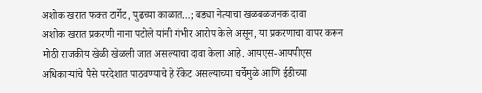अशोक खरात फक्त टार्गेट, पुढच्या काळात…; बड्या नेत्याचा खळबळजनक दावा
अशोक खरात प्रकरणी नाना पटोले यांनी गंभीर आरोप केले असून, या प्रकरणाचा वापर करून मोठी राजकीय खेळी खेळली जात असल्याचा दावा केला आहे. आयएस-आयपीएस अधिकाऱ्यांचे पैसे परदेशात पाठवण्याचे हे रॅकेट असल्याच्या चर्चेमुळे आणि ईडीच्या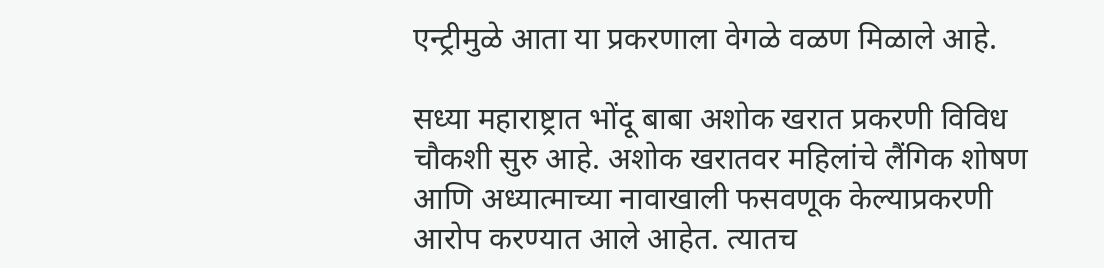एन्ट्रीमुळे आता या प्रकरणाला वेगळे वळण मिळाले आहे.

सध्या महाराष्ट्रात भोंदू बाबा अशोक खरात प्रकरणी विविध चौकशी सुरु आहे. अशोक खरातवर महिलांचे लैंगिक शोषण आणि अध्यात्माच्या नावाखाली फसवणूक केल्याप्रकरणी आरोप करण्यात आले आहेत. त्यातच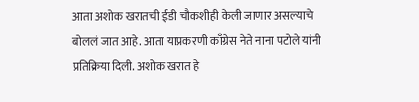आता अशोक खरातची ईडी चौकशीही केली जाणार असल्याचे बोललं जात आहे. आता याप्रकरणी काँग्रेस नेते नाना पटोले यांनी प्रतिक्रिया दिली. अशोक खरात हे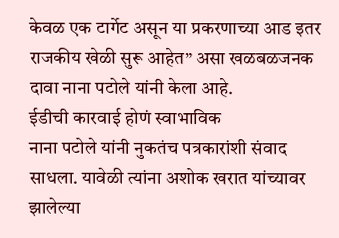केवळ एक टार्गेट असून या प्रकरणाच्या आड इतर राजकीय खेळी सुरू आहेत” असा खळबळजनक दावा नाना पटोले यांनी केला आहे.
ईडीची कारवाई होणं स्वाभाविक
नाना पटोले यांनी नुकतंच पत्रकारांशी संवाद साधला. यावेळी त्यांना अशोक खरात यांच्यावर झालेल्या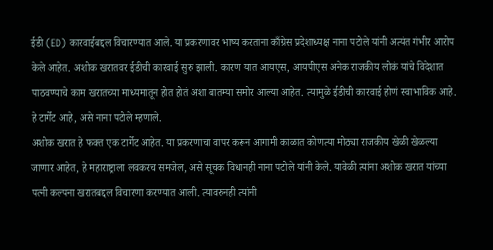ईडी (ED) कारवाईबद्दल विचारण्यात आले. या प्रकरणावर भाष्य करताना काँग्रेस प्रदेशाध्यक्ष नाना पटोले यांनी अत्यंत गंभीर आरोप केले आहेत. अशोक खरातवर ईडीची कारवाई सुरु झाली. कारण यात आयएस, आयपीएस अनेक राजकीय लोकं यांचे विदेशात पाठवण्याचे काम खरातच्या माध्यमातून होत होतं अशा बातम्या समोर आल्या आहेत. त्यामुळे ईडीची कारवाई होणं स्वाभाविक आहे. हे टार्गेट आहे, असे नाना पटोले म्हणाले.
अशोक खरात हे फक्त एक टार्गेट आहेत. या प्रकरणाचा वापर करून आगामी काळात कोणत्या मोठ्या राजकीय खेळी खेळल्या जाणार आहेत, हे महाराष्ट्राला लवकरच समजेल, असे सूचक विधानही नाना पटोले यांनी केले. यावेळी त्यांना अशोक खरात यांच्या पत्नी कल्पना खरातबद्दल विचारणा करण्यात आली. त्यावरुनही त्यांनी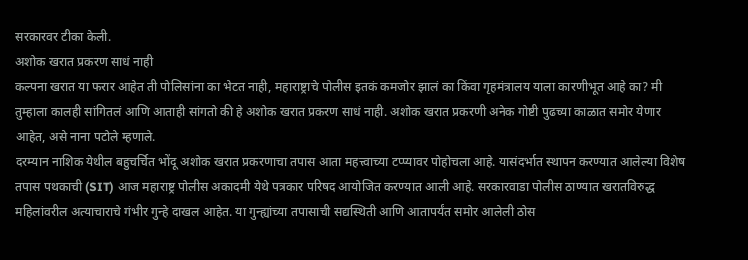सरकारवर टीका केली.
अशोक खरात प्रकरण साधं नाही
कल्पना खरात या फरार आहेत ती पोलिसांना का भेटत नाही, महाराष्ट्राचे पोलीस इतकं कमजोर झालं का किंवा गृहमंत्रालय याला कारणीभूत आहे का? मी तुम्हाला कालही सांगितलं आणि आताही सांगतो की हे अशोक खरात प्रकरण साधं नाही. अशोक खरात प्रकरणी अनेक गोष्टी पुढच्या काळात समोर येणार आहेत, असे नाना पटोले म्हणाले.
दरम्यान नाशिक येथील बहुचर्चित भोंदू अशोक खरात प्रकरणाचा तपास आता महत्त्वाच्या टप्प्यावर पोहोचला आहे. यासंदर्भात स्थापन करण्यात आलेल्या विशेष तपास पथकाची (SIT) आज महाराष्ट्र पोलीस अकादमी येथे पत्रकार परिषद आयोजित करण्यात आली आहे. सरकारवाडा पोलीस ठाण्यात खरातविरुद्ध महिलांवरील अत्याचाराचे गंभीर गुन्हे दाखल आहेत. या गुन्ह्यांच्या तपासाची सद्यस्थिती आणि आतापर्यंत समोर आलेली ठोस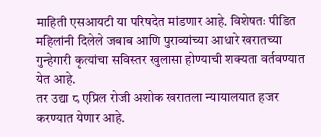माहिती एसआयटी या परिषदेत मांडणार आहे. विशेषतः पीडित महिलांनी दिलेले जबाब आणि पुराव्यांच्या आधारे खरातच्या गुन्हेगारी कृत्यांचा सविस्तर खुलासा होण्याची शक्यता वर्तवण्यात येत आहे.
तर उद्या ८ एप्रिल रोजी अशोक खरातला न्यायालयात हजर करण्यात येणार आहे.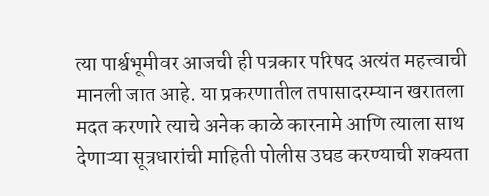त्या पार्श्वभूमीवर आजची ही पत्रकार परिषद अत्यंत महत्त्वाची मानली जात आहे. या प्रकरणातील तपासादरम्यान खरातला मदत करणारे त्याचे अनेक काळे कारनामे आणि त्याला साथ देणाऱ्या सूत्रधारांची माहिती पोलीस उघड करण्याची शक्यता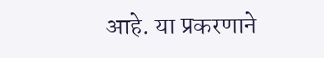आहे. या प्रकरणाने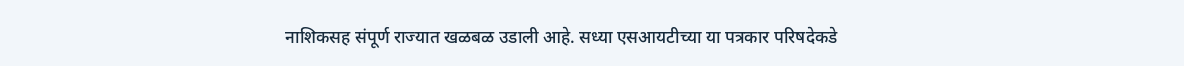नाशिकसह संपूर्ण राज्यात खळबळ उडाली आहे. सध्या एसआयटीच्या या पत्रकार परिषदेकडे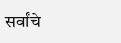सर्वांचे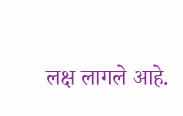लक्ष लागले आहे.